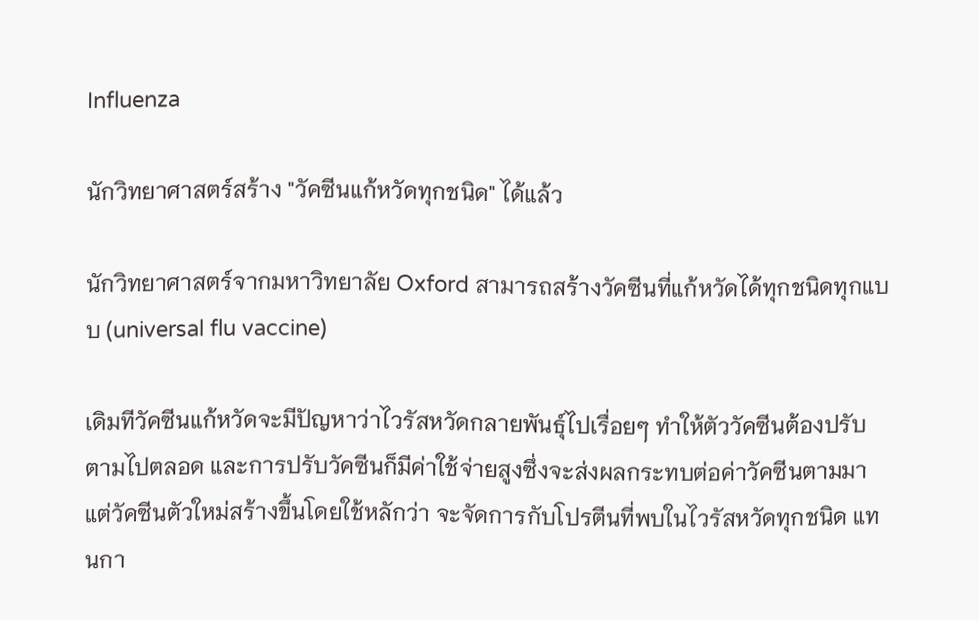Influenza

นักวิทยาศาสตร์สร้าง "วัคซีนแก้หวัดทุกชนิด" ได้แล้ว

นักวิทยาศาสตร์จากมหาวิทยาลัย Oxford สามารถสร้างวัคซีนที่แก้หวัดได้ทุกชนิดทุกแบบ (universal flu vaccine)

เดิมทีวัคซีนแก้หวัดจะมีปัญหาว่าไวรัสหวัดกลายพันธุ์ไปเรื่อยๆ ทำให้ตัววัคซีนต้องปรับตามไปตลอด และการปรับวัคซีนก็มีค่าใช้จ่ายสูงซึ่งจะส่งผลกระทบต่อค่าวัคซีนตามมา แต่วัคซีนตัวใหม่สร้างขึ้นโดยใช้หลักว่า จะจัดการกับโปรตีนที่พบในไวรัสหวัดทุกชนิด แทนกา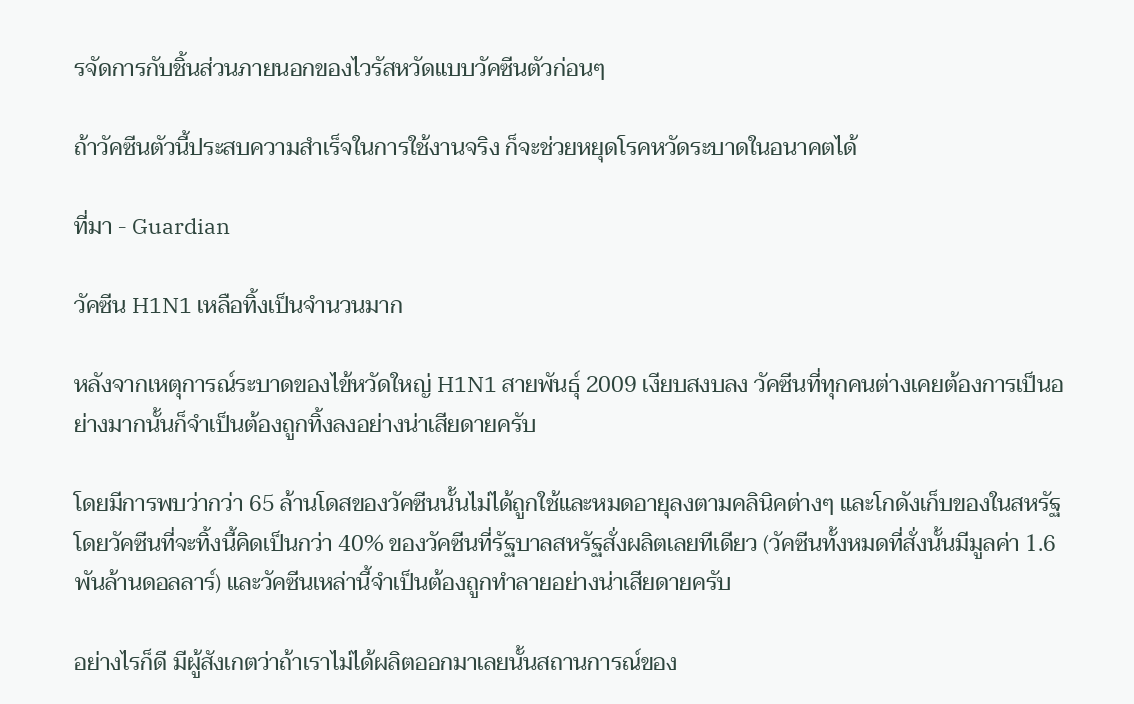รจัดการกับชิ้นส่วนภายนอกของไวรัสหวัดแบบวัคซีนตัวก่อนๆ

ถ้าวัคซีนตัวนี้ประสบความสำเร็จในการใช้งานจริง ก็จะช่วยหยุดโรคหวัดระบาดในอนาคตได้

ที่มา - Guardian

วัคซีน H1N1 เหลือทิ้งเป็นจำนวนมาก

หลังจากเหตุการณ์ระบาดของไข้หวัดใหญ่ H1N1 สายพันธุ์ 2009 เงียบสงบลง วัคซีนที่ทุกคนต่างเคยต้องการเป็นอย่างมากนั้นก็จำเป็นต้องถูกทิ้งลงอย่างน่าเสียดายครับ

โดยมีการพบว่ากว่า 65 ล้านโดสของวัคซีนนั้นไม่ได้ถูกใช้และหมดอายุลงตามคลินิคต่างๆ และโกดังเก็บของในสหรัฐ โดยวัคซีนที่จะทิ้งนี้คิดเป็นกว่า 40% ของวัคซีนที่รัฐบาลสหรัฐสั่งผลิตเลยทีเดียว (วัคซีนทั้งหมดที่สั่งนั้นมีมูลค่า 1.6 พันล้านดอลลาร์) และวัคซีนเหล่านี้จำเป็นต้องถูกทำลายอย่างน่าเสียดายครับ

อย่างไรก็ดี มีผู้สังเกตว่าถ้าเราไม่ได้ผลิตออกมาเลยนั้นสถานการณ์ของ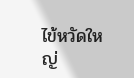ไข้หวัดใหญ่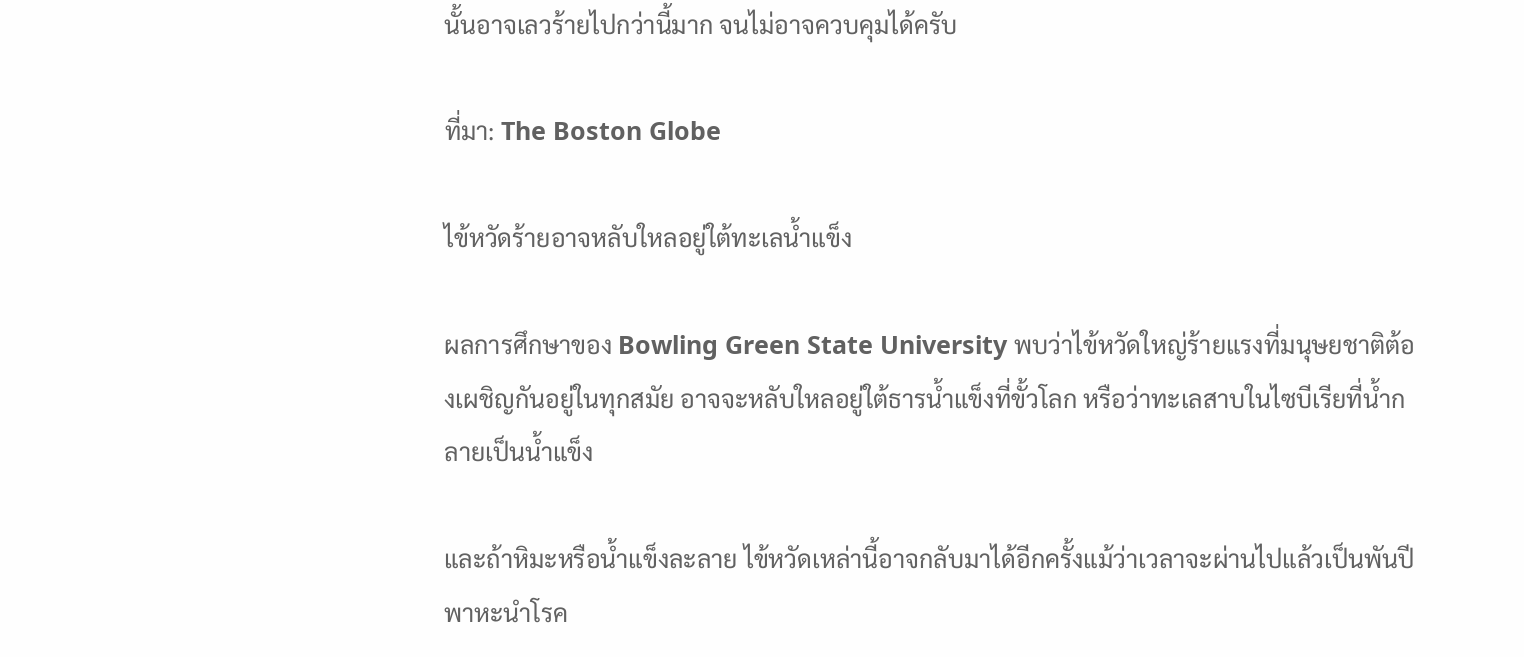นั้นอาจเลวร้ายไปกว่านี้มาก จนไม่อาจควบคุมได้ครับ

ที่มา: The Boston Globe

ไข้หวัดร้ายอาจหลับใหลอยู่ใต้ทะเลน้ำแข็ง

ผลการศึกษาของ Bowling Green State University พบว่าไข้หวัดใหญ่ร้ายแรงที่มนุษยชาติต้องเผชิญกันอยู่ในทุกสมัย อาจจะหลับใหลอยู่ใต้ธารน้ำแข็งที่ขั้วโลก หรือว่าทะเลสาบในไซบีเรียที่น้ำกลายเป็นน้ำแข็ง

และถ้าหิมะหรือน้ำแข็งละลาย ไข้หวัดเหล่านี้อาจกลับมาได้อีกครั้งแม้ว่าเวลาจะผ่านไปแล้วเป็นพันปี พาหะนำโรค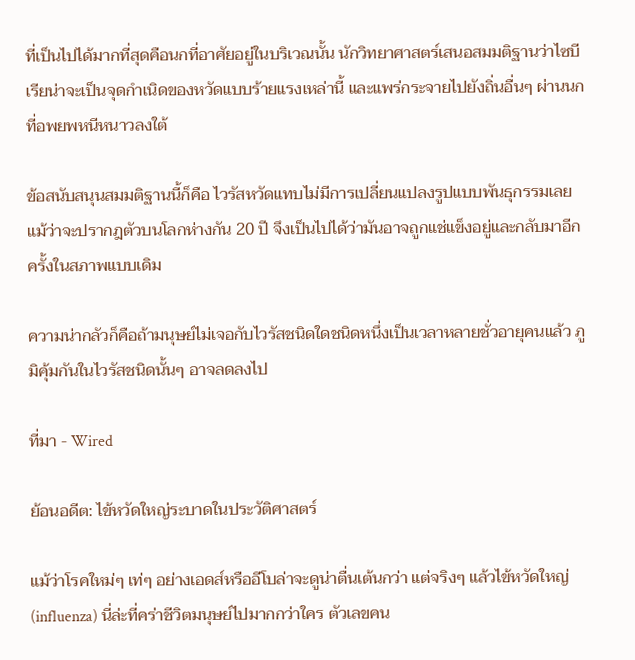ที่เป็นไปได้มากที่สุดคือนกที่อาศัยอยู่ในบริเวณนั้น นักวิทยาศาสตร์เสนอสมมติฐานว่าไซบีเรียน่าจะเป็นจุดกำเนิดของหวัดแบบร้ายแรงเหล่านี้ และแพร่กระจายไปยังถิ่นอื่นๆ ผ่านนกที่อพยพหนีหนาวลงใต้

ข้อสนับสนุนสมมติฐานนี้ก็คือ ไวรัสหวัดแทบไม่มีการเปลี่ยนแปลงรูปแบบพันธุกรรมเลย แม้ว่าจะปรากฎตัวบนโลกห่างกัน 20 ปี จึงเป็นไปได้ว่ามันอาจถูกแช่แข็งอยู่และกลับมาอีกครั้งในสภาพแบบเดิม

ความน่ากลัวก็คือถ้ามนุษย์ไม่เจอกับไวรัสชนิดใดชนิดหนึ่งเป็นเวลาหลายชั่วอายุคนแล้ว ภูมิคุ้มกันในไวรัสชนิดนั้นๆ อาจลดลงไป

ที่มา - Wired

ย้อนอดีต: ไข้หวัดใหญ่ระบาดในประวัติศาสตร์

แม้ว่าโรคใหม่ๆ เท่ๆ อย่างเอดส์หรืออีโบล่าจะดูน่าตื่นเต้นกว่า แต่จริงๆ แล้วไข้หวัดใหญ่ (influenza) นี่ล่ะที่คร่าชีวิตมนุษย์ไปมากกว่าใคร ตัวเลขคน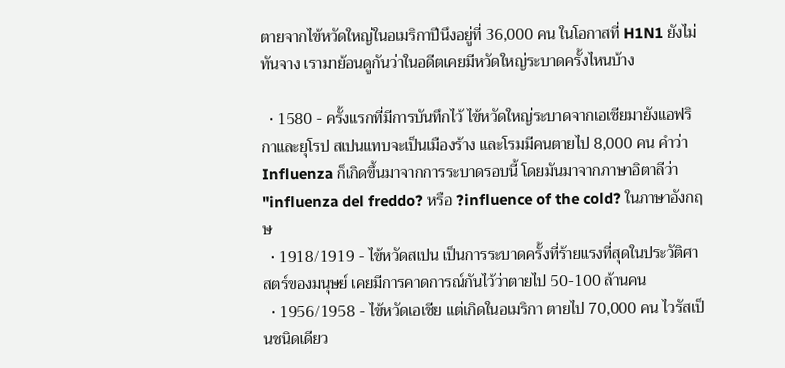ตายจากไข้หวัดใหญ่ในอเมริกาปีนึงอยู่ที่ 36,000 คน ในโอกาสที่ H1N1 ยังไม่ทันจาง เรามาย้อนดูกันว่าในอดีตเคยมีหวัดใหญ่ระบาดครั้งไหนบ้าง

  • 1580 - ครั้งแรกที่มีการบันทึกไว้ ไข้หวัดใหญ่ระบาดจากเอเชียมายังแอฟริกาและยุโรป สเปนแทบจะเป็นเมืองร้าง และโรมมีคนตายไป 8,000 คน คำว่า Influenza ก็เกิดขึ้นมาจากการระบาดรอบนี้ โดยมันมาจากภาษาอิตาลีว่า "influenza del freddo? หรือ ?influence of the cold? ในภาษาอังกฤษ
  • 1918/1919 - ไข้หวัดสเปน เป็นการระบาดครั้งที่ร้ายแรงที่สุดในประวัติศาสตร์ของมนุษย์ เคยมีการคาดการณ์กันไว้ว่าตายไป 50-100 ล้านคน
  • 1956/1958 - ไข้หวัดเอเชีย แต่เกิดในอเมริกา ตายไป 70,000 คน ไวรัสเป็นชนิดเดียว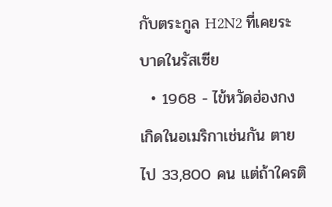กับตระกูล H2N2 ที่เคยระบาดในรัสเซีย
  • 1968 - ไข้หวัดฮ่องกง เกิดในอเมริกาเช่นกัน ตายไป 33,800 คน แต่ถ้าใครติ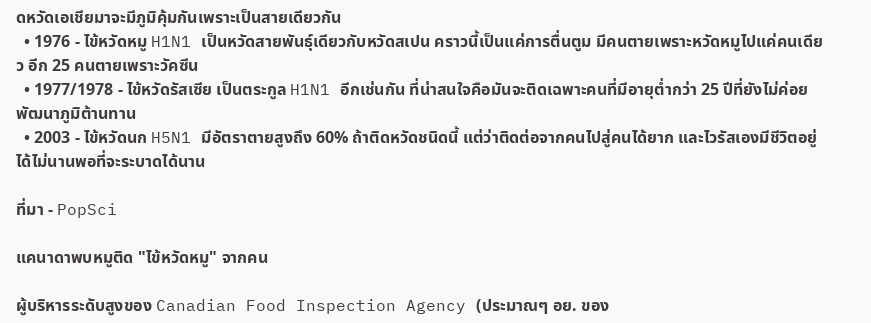ดหวัดเอเชียมาจะมีภูมิคุ้มกันเพราะเป็นสายเดียวกัน
  • 1976 - ไข้หวัดหมู H1N1 เป็นหวัดสายพันธุ์เดียวกับหวัดสเปน คราวนี้เป็นแค่การตื่นตูม มีคนตายเพราะหวัดหมูไปแค่คนเดียว อีก 25 คนตายเพราะวัคซีน
  • 1977/1978 - ไข้หวัดรัสเซีย เป็นตระกูล H1N1 อีกเช่นกัน ที่น่าสนใจคือมันจะติดเฉพาะคนที่มีอายุต่ำกว่า 25 ปีที่ยังไม่ค่อยพัฒนาภูมิต้านทาน
  • 2003 - ไข้หวัดนก H5N1 มีอัตราตายสูงถึง 60% ถ้าติดหวัดชนิดนี้ แต่ว่าติดต่อจากคนไปสู่คนได้ยาก และไวรัสเองมีชีวิตอยู่ได้ไม่นานพอที่จะระบาดได้นาน

ที่มา - PopSci

แคนาดาพบหมูติด "ไข้หวัดหมู" จากคน

ผู้บริหารระดับสูงของ Canadian Food Inspection Agency (ประมาณๆ อย. ของ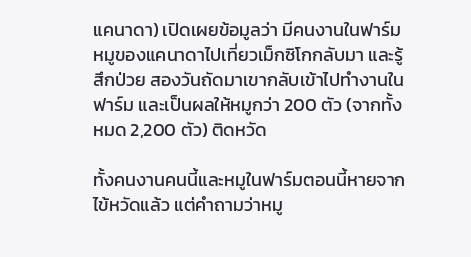แคนาดา) เปิดเผยข้อมูลว่า มีคนงานในฟาร์มหมูของแคนาดาไปเที่ยวเม็กซิโกกลับมา และรู้สึกป่วย สองวันถัดมาเขากลับเข้าไปทำงานในฟาร์ม และเป็นผลให้หมูกว่า 200 ตัว (จากทั้งหมด 2,200 ตัว) ติดหวัด

ทั้งคนงานคนนี้และหมูในฟาร์มตอนนี้หายจากไข้หวัดแล้ว แต่คำถามว่าหมู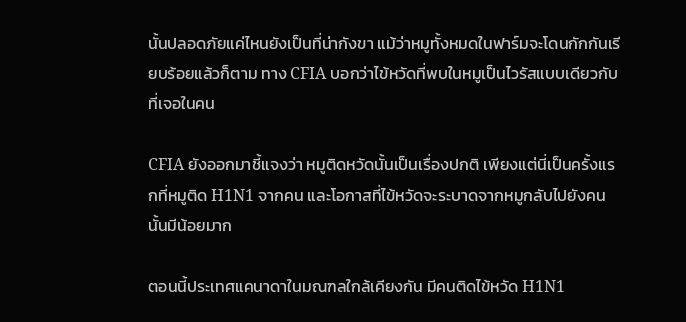นั้นปลอดภัยแค่ไหนยังเป็นที่น่ากังขา แม้ว่าหมูทั้งหมดในฟาร์มจะโดนกักกันเรียบร้อยแล้วก็ตาม ทาง CFIA บอกว่าไข้หวัดที่พบในหมูเป็นไวรัสแบบเดียวกับที่เจอในคน

CFIA ยังออกมาชี้แจงว่า หมูติดหวัดนั้นเป็นเรื่องปกติ เพียงแต่นี่เป็นครั้งแรกที่หมูติด H1N1 จากคน และโอกาสที่ไข้หวัดจะระบาดจากหมูกลับไปยังคนนั้นมีน้อยมาก

ตอนนี้ประเทศแคนาดาในมณฑลใกล้เคียงกัน มีคนติดไข้หวัด H1N1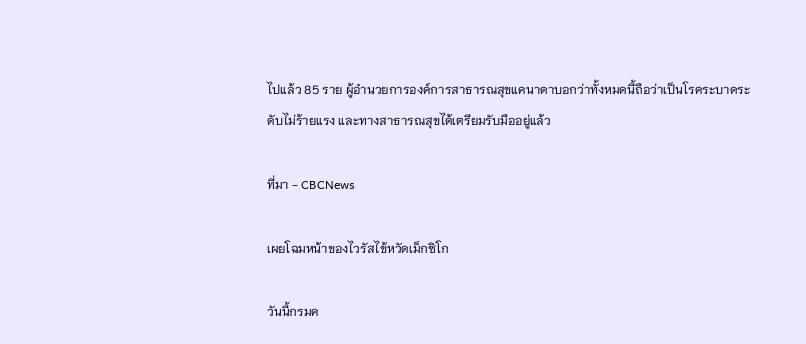ไปแล้ว 85 ราย ผู้อำนวยการองค์การสาธารณสุขแคนาดาบอกว่าทั้งหมดนี้ถือว่าเป็นโรคระบาดระดับไม่ร้ายแรง และทางสาธารณสุขได้เตรียมรับมืออยู่แล้ว

ที่มา - CBCNews

เผยโฉมหน้าของไวรัสไข้หวัดเม็กซิโก

วันนี้กรมค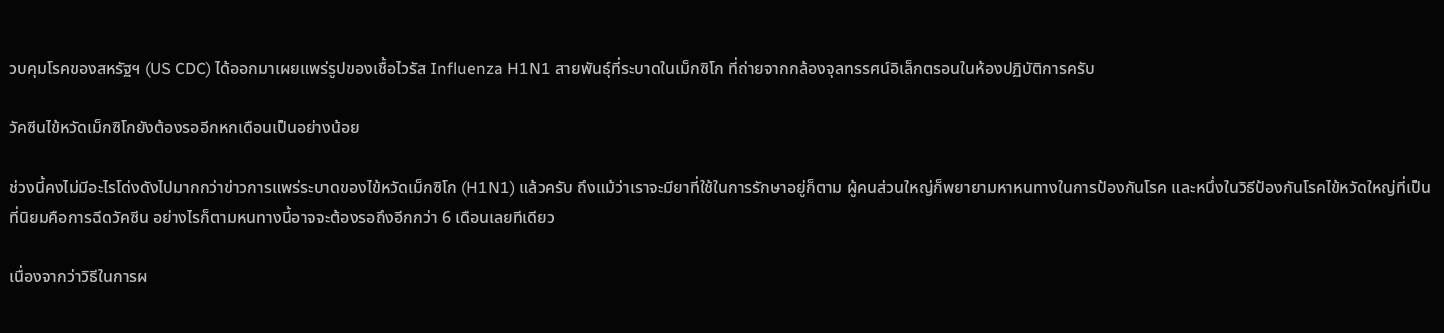วบคุมโรคของสหรัฐฯ (US CDC) ได้ออกมาเผยแพร่รูปของเชื้อไวรัส Influenza H1N1 สายพันธุ์ที่ระบาดในเม็กซิโก ที่ถ่ายจากกล้องจุลทรรศน์อิเล็กตรอนในห้องปฏิบัติการครับ

วัคซีนไข้หวัดเม็กซิโกยังต้องรออีกหกเดือนเป็นอย่างน้อย

ช่วงนี้คงไม่มีอะไรโด่งดังไปมากกว่าข่าวการแพร่ระบาดของไข้หวัดเม็กซิโก (H1N1) แล้วครับ ถึงแม้ว่าเราจะมียาที่ใช้ในการรักษาอยู่ก็ตาม ผู้คนส่วนใหญ่ก็พยายามหาหนทางในการป้องกันโรค และหนึ่งในวิธีป้องกันโรคไข้หวัดใหญ่ที่เป็นที่นิยมคือการฉีดวัคซีน อย่างไรก็ตามหนทางนี้อาจจะต้องรอถึงอีกกว่า 6 เดือนเลยทีเดียว

เนื่องจากว่าวิธีในการผ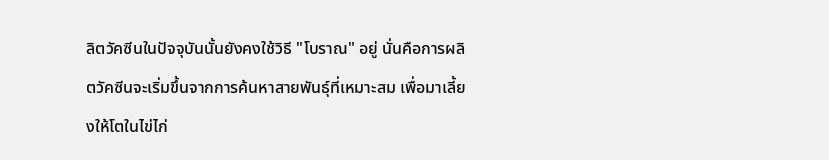ลิตวัคซีนในปัจจุบันนั้นยังคงใช้วิธี "โบราณ" อยู่ นั่นคือการผลิตวัคซีนจะเริ่มขึ้นจากการค้นหาสายพันธุ์ที่เหมาะสม เพื่อมาเลี้ยงให้โตในไข่ไก่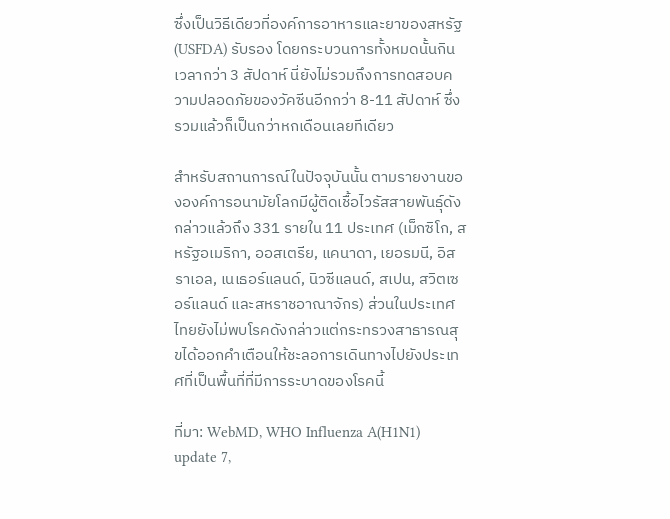ซึ่งเป็นวิธีเดียวที่องค์การอาหารและยาของสหรัฐ (USFDA) รับรอง โดยกระบวนการทั้งหมดนั้นกินเวลากว่า 3 สัปดาห์ นี่ยังไม่รวมถึงการทดสอบความปลอดภัยของวัคซีนอีกกว่า 8-11 สัปดาห์ ซึ่งรวมแล้วก็เป็นกว่าหกเดือนเลยทีเดียว

สำหรับสถานการณ์ในปัจจุบันนั้น ตามรายงานขององค์การอนามัยโลกมีผู้ติดเชื้อไวรัสสายพันธุ์ดังกล่าวแล้วถึง 331 รายใน 11 ประเทศ (เม็กซิโก, สหรัฐอเมริกา, ออสเตรีย, แคนาดา, เยอรมนี, อิสราเอล, เนเธอร์แลนด์, นิวซีแลนด์, สเปน, สวิตเซอร์แลนด์ และสหราชอาณาจักร) ส่วนในประเทศไทยยังไม่พบโรคดังกล่าวแต่กระทรวงสาธารณสุขได้ออกคำเตือนให้ชะลอการเดินทางไปยังประเทศที่เป็นพื้นที่ที่มีการระบาดของโรคนี้

ที่มา: WebMD, WHO Influenza A(H1N1) update 7,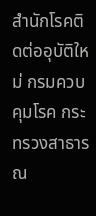สำนักโรคติดต่ออุบัติใหม่ กรมควบคุมโรค กระทรวงสาธารณ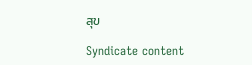สุข

Syndicate content